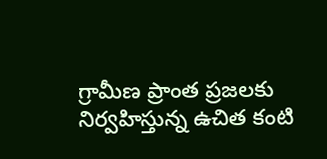గ్రామీణ ప్రాంత ప్రజలకు నిర్వహిస్తున్న ఉచిత కంటి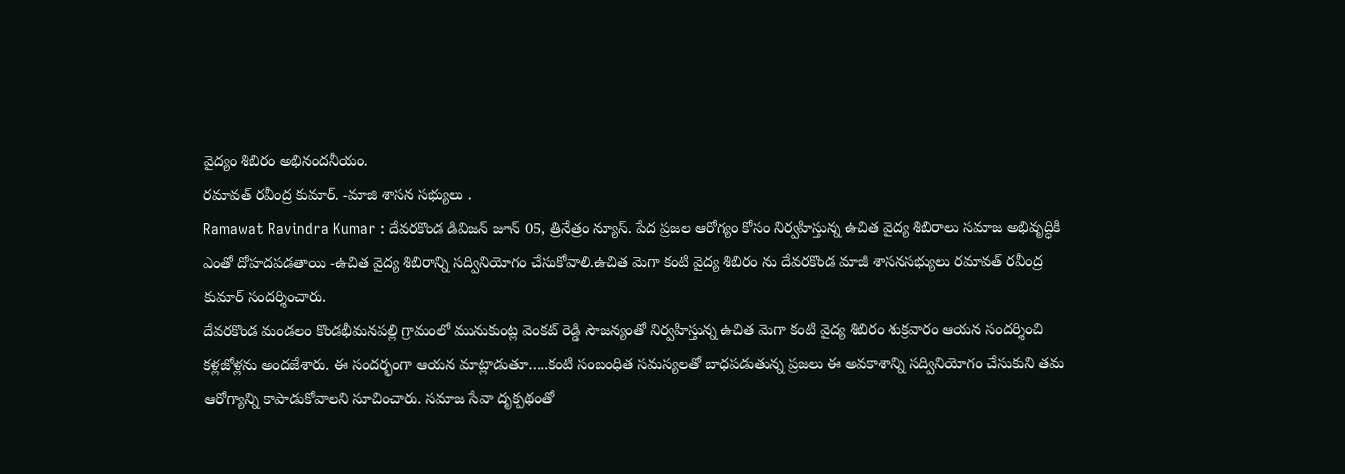వైద్యం శిబిరం అభినందనీయం.
రమావత్ రవీంద్ర కుమార్. -మాజి శాసన సభ్యులు .
Ramawat Ravindra Kumar : దేవరకొండ డివిజన్ జూన్ 05, త్రినేత్రం న్యూస్. పేద ప్రజల ఆరోగ్యం కోసం నిర్వహిస్తున్న ఉచిత వైద్య శిబిరాలు సమాజ అభివృద్ధికి ఎంతో దోహదపడతాయి -ఉచిత వైద్య శిబిరాన్ని సద్వినియోగం చేసుకోవాలి.ఉచిత మెగా కంటి వైద్య శిబిరం ను దేవరకొండ మాజీ శాసనసభ్యులు రమావత్ రవీంద్ర కుమార్ సందర్శించారు.
దేవరకొండ మండలం కొండభీమనపల్లి గ్రామంలో మునుకుంట్ల వెంకట్ రెడ్డి సౌజన్యంతో నిర్వహిస్తున్న ఉచిత మెగా కంటి వైద్య శిబిరం శుక్రవారం ఆయన సందర్శించి కళ్లజోళ్లను అందజేశారు. ఈ సందర్భంగా ఆయన మాట్లాడుతూ…..కంటి సంబంధిత సమస్యలతో బాధపడుతున్న ప్రజలు ఈ అవకాశాన్ని సద్వినియోగం చేసుకుని తమ ఆరోగ్యాన్ని కాపాడుకోవాలని సూచించారు. సమాజ సేవా దృక్పథంతో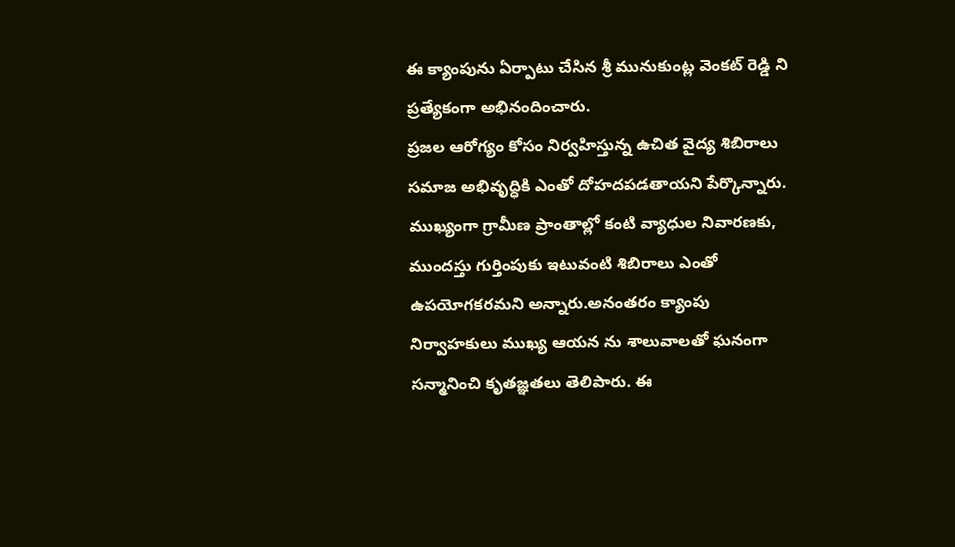ఈ క్యాంపును ఏర్పాటు చేసిన శ్రీ మునుకుంట్ల వెంకట్ రెడ్డి ని ప్రత్యేకంగా అభినందించారు.
ప్రజల ఆరోగ్యం కోసం నిర్వహిస్తున్న ఉచిత వైద్య శిబిరాలు సమాజ అభివృద్ధికి ఎంతో దోహదపడతాయని పేర్కొన్నారు. ముఖ్యంగా గ్రామీణ ప్రాంతాల్లో కంటి వ్యాధుల నివారణకు, ముందస్తు గుర్తింపుకు ఇటువంటి శిబిరాలు ఎంతో ఉపయోగకరమని అన్నారు.అనంతరం క్యాంపు నిర్వాహకులు ముఖ్య ఆయన ను శాలువాలతో ఘనంగా సన్మానించి కృతజ్ఞతలు తెలిపారు. ఈ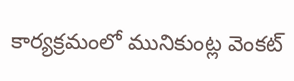కార్యక్రమంలో మునికుంట్ల వెంకట్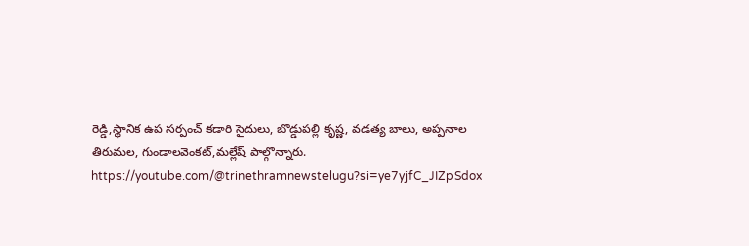రెడ్డి,స్థానిక ఉప సర్పంచ్ కడారి సైదులు, బొడ్డుపల్లి కృష్ణ, వడత్య బాలు, అప్పనాల తిరుమల, గుండాలవెంకట్,మల్లేష్ పాల్గొన్నారు.
https://youtube.com/@trinethramnewstelugu?si=ye7yjfC_JIZpSdox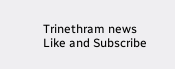Trinethram news
Like and Subscribe